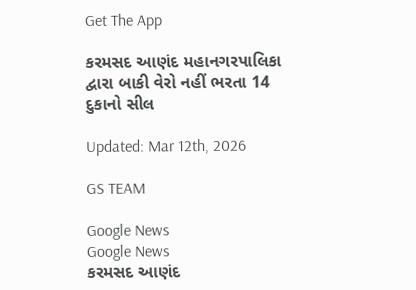Get The App

કરમસદ આણંદ મહાનગરપાલિકા દ્વારા બાકી વેરો નહીં ભરતા 14 દુકાનો સીલ

Updated: Mar 12th, 2026

GS TEAM

Google News
Google News
કરમસદ આણંદ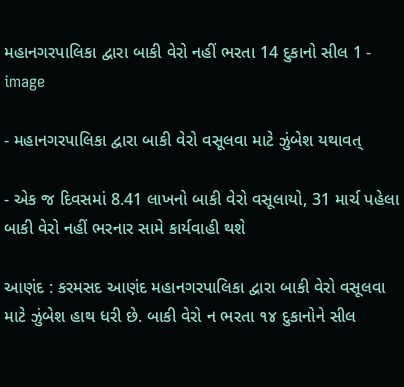મહાનગરપાલિકા દ્વારા બાકી વેરો નહીં ભરતા 14 દુકાનો સીલ 1 - image

- મહાનગરપાલિકા દ્વારા બાકી વેરો વસૂલવા માટે ઝુંબેશ યથાવત્

- એક જ દિવસમાં 8.41 લાખનો બાકી વેરો વસૂલાયો, 31 માર્ચ પહેલા બાકી વેરો નહીં ભરનાર સામે કાર્યવાહી થશે

આણંદ : કરમસદ આણંદ મહાનગરપાલિકા દ્વારા બાકી વેરો વસૂલવા માટે ઝુંબેશ હાથ ધરી છે. બાકી વેરો ન ભરતા ૧૪ દુકાનોને સીલ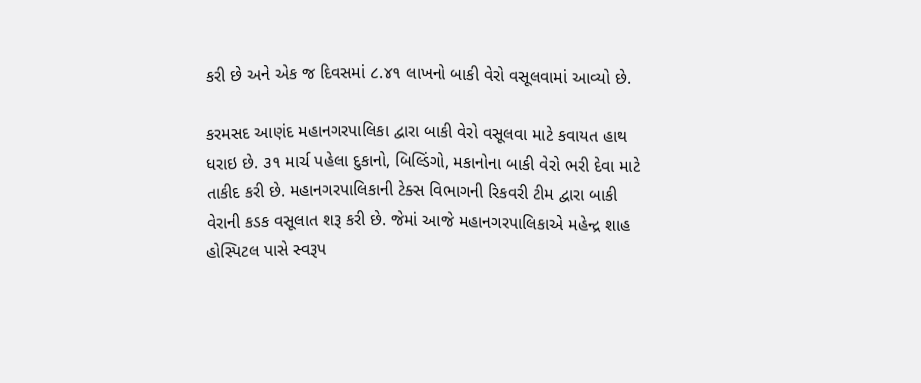કરી છે અને એક જ દિવસમાં ૮.૪૧ લાખનો બાકી વેરો વસૂલવામાં આવ્યો છે.

કરમસદ આણંદ મહાનગરપાલિકા દ્વારા બાકી વેરો વસૂલવા માટે કવાયત હાથ ધરાઇ છે. ૩૧ માર્ચ પહેલા દુકાનો, બિલ્ડિંગો, મકાનોના બાકી વેરો ભરી દેવા માટે તાકીદ કરી છે. મહાનગરપાલિકાની ટેક્સ વિભાગની રિકવરી ટીમ દ્વારા બાકી વેરાની કડક વસૂલાત શરૂ કરી છે. જેમાં આજે મહાનગરપાલિકાએ મહેન્દ્ર શાહ હોસ્પિટલ પાસે સ્વરૂપ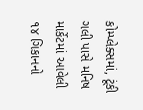કોમ્પ્લેક્સમાં, ટૂંકી ગલી પાસે મનિષ માર્કેટમાં આવેલી ૧૪ ગિકાનનો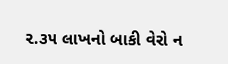૨.૩૫ લાખનો બાકી વેરો ન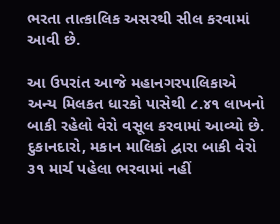ભરતા તાત્કાલિક અસરથી સીલ કરવામાં આવી છે.

આ ઉપરાંત આજે મહાનગરપાલિકાએ અન્ય મિલકત ધારકો પાસેથી ૮.૪૧ લાખનો બાકી રહેલો વેરો વસૂલ કરવામાં આવ્યો છે. દુકાનદારો, મકાન માલિકો દ્વારા બાકી વેરો ૩૧ માર્ચ પહેલા ભરવામાં નહીં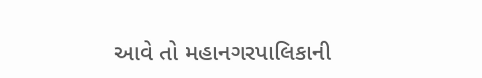આવે તો મહાનગરપાલિકાની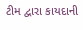ટીમ દ્વારા કાયદાની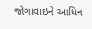જોગાવાઇને આધિન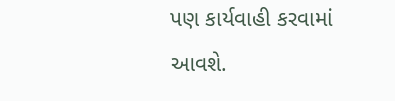પણ કાર્યવાહી કરવામાં આવશે.